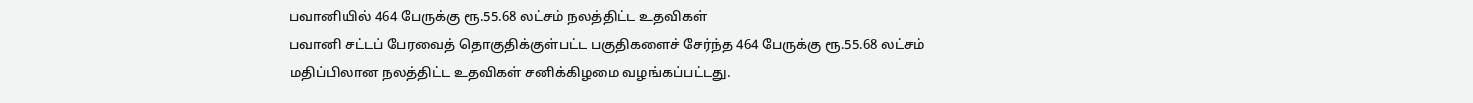பவானியில் 464 பேருக்கு ரூ.55.68 லட்சம் நலத்திட்ட உதவிகள்
பவானி சட்டப் பேரவைத் தொகுதிக்குள்பட்ட பகுதிகளைச் சேர்ந்த 464 பேருக்கு ரூ.55.68 லட்சம் மதிப்பிலான நலத்திட்ட உதவிகள் சனிக்கிழமை வழங்கப்பட்டது.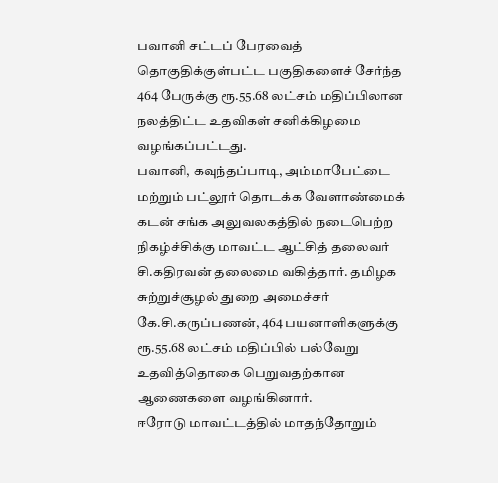பவானி சட்டப் பேரவைத் தொகுதிக்குள்பட்ட பகுதிகளைச் சேர்ந்த 464 பேருக்கு ரூ.55.68 லட்சம் மதிப்பிலான நலத்திட்ட உதவிகள் சனிக்கிழமை வழங்கப்பட்டது.
பவானி, கவுந்தப்பாடி, அம்மாபேட்டை மற்றும் பட்லூர் தொடக்க வேளாண்மைக் கடன் சங்க அலுவலகத்தில் நடைபெற்ற நிகழ்ச்சிக்கு மாவட்ட ஆட்சித் தலைவர் சி.கதிரவன் தலைமை வகித்தார். தமிழக சுற்றுச்சூழல் துறை அமைச்சர் கே.சி.கருப்பணன், 464 பயனாளிகளுக்கு ரூ.55.68 லட்சம் மதிப்பில் பல்வேறு உதவித்தொகை பெறுவதற்கான ஆணைகளை வழங்கினார்.
ஈரோடு மாவட்டத்தில் மாதந்தோறும்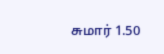சுமார் 1.50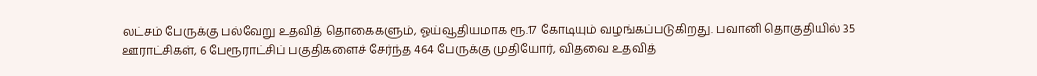லட்சம் பேருக்கு பல்வேறு உதவித் தொகைகளும், ஓய்வூதியமாக ரூ.17 கோடியும் வழங்கப்படுகிறது. பவானி தொகுதியில் 35 ஊராட்சிகள், 6 பேரூராட்சிப் பகுதிகளைச் சேர்ந்த 464 பேருக்கு முதியோர், விதவை உதவித்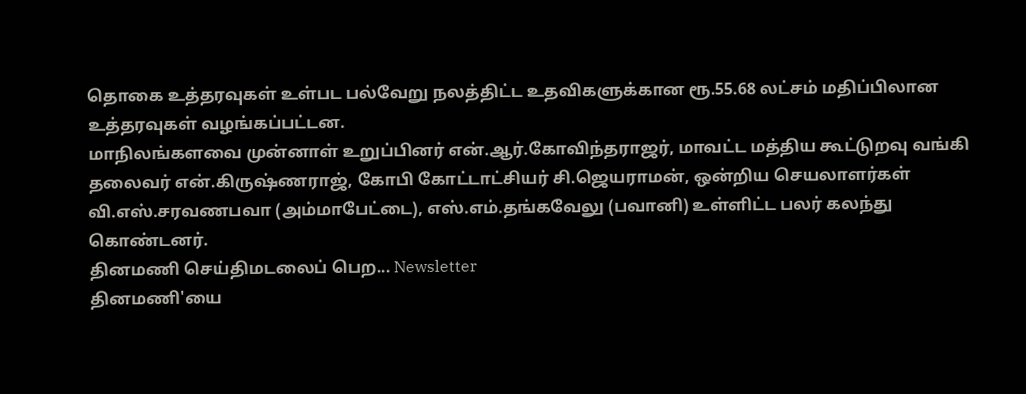தொகை உத்தரவுகள் உள்பட பல்வேறு நலத்திட்ட உதவிகளுக்கான ரூ.55.68 லட்சம் மதிப்பிலான உத்தரவுகள் வழங்கப்பட்டன.
மாநிலங்களவை முன்னாள் உறுப்பினர் என்.ஆர்.கோவிந்தராஜர், மாவட்ட மத்திய கூட்டுறவு வங்கி தலைவர் என்.கிருஷ்ணராஜ், கோபி கோட்டாட்சியர் சி.ஜெயராமன், ஒன்றிய செயலாளர்கள் வி.எஸ்.சரவணபவா (அம்மாபேட்டை), எஸ்.எம்.தங்கவேலு (பவானி) உள்ளிட்ட பலர் கலந்து கொண்டனர்.
தினமணி செய்திமடலைப் பெற... Newsletter
தினமணி'யை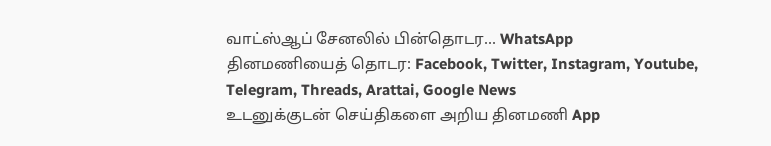வாட்ஸ்ஆப் சேனலில் பின்தொடர... WhatsApp
தினமணியைத் தொடர: Facebook, Twitter, Instagram, Youtube, Telegram, Threads, Arattai, Google News
உடனுக்குடன் செய்திகளை அறிய தினமணி App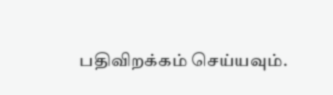பதிவிறக்கம் செய்யவும்.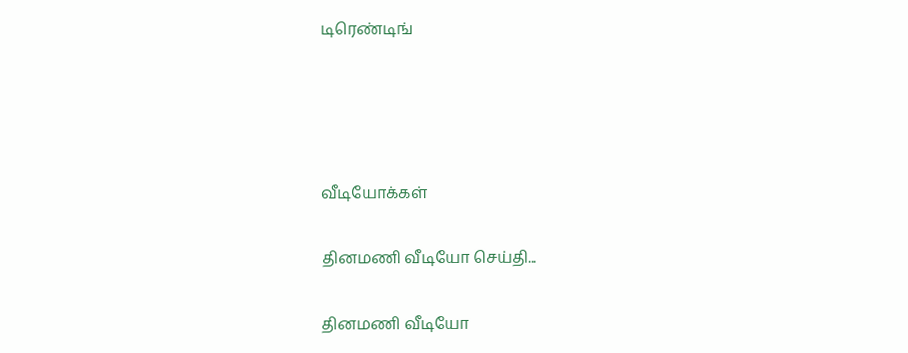டிரெண்டிங்




வீடியோக்கள்

தினமணி வீடியோ செய்தி...

தினமணி வீடியோ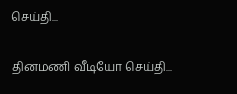செய்தி...

தினமணி வீடியோ செய்தி...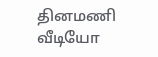தினமணி வீடியோ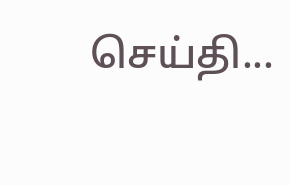செய்தி...